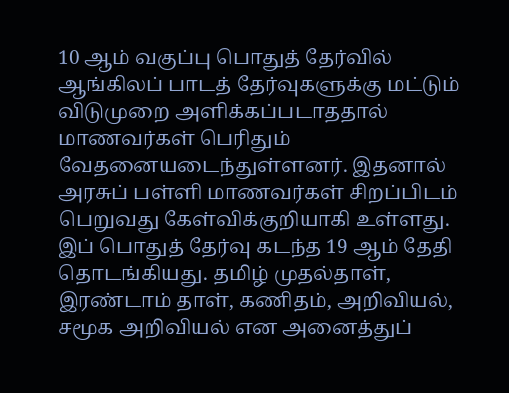10 ஆம் வகுப்பு பொதுத் தேர்வில் ஆங்கிலப் பாடத் தேர்வுகளுக்கு மட்டும் விடுமுறை அளிக்கப்படாததால் மாணவர்கள் பெரிதும் வேதனையடைந்துள்ளனர். இதனால் அரசுப் பள்ளி மாணவர்கள் சிறப்பிடம் பெறுவது கேள்விக்குறியாகி உள்ளது. இப் பொதுத் தேர்வு கடந்த 19 ஆம் தேதி தொடங்கியது. தமிழ் முதல்தாள், இரண்டாம் தாள், கணிதம், அறிவியல், சமூக அறிவியல் என அனைத்துப்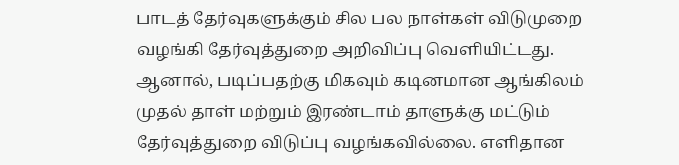பாடத் தேர்வுகளுக்கும் சில பல நாள்கள் விடுமுறை வழங்கி தேர்வுத்துறை அறிவிப்பு வெளியிட்டது. ஆனால், படிப்பதற்கு மிகவும் கடினமான ஆங்கிலம் முதல் தாள் மற்றும் இரண்டாம் தாளுக்கு மட்டும் தேர்வுத்துறை விடுப்பு வழங்கவில்லை. எளிதான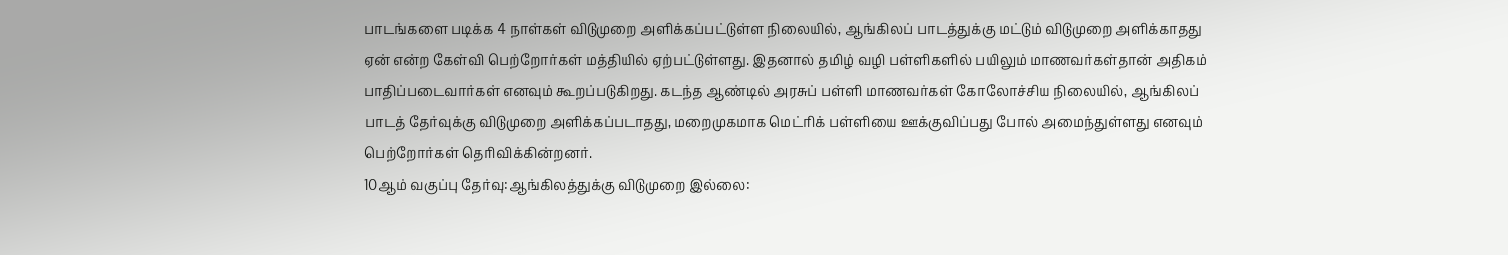பாடங்களை படிக்க 4 நாள்கள் விடுமுறை அளிக்கப்பட்டுள்ள நிலையில், ஆங்கிலப் பாடத்துக்கு மட்டும் விடுமுறை அளிக்காதது ஏன் என்ற கேள்வி பெற்றோர்கள் மத்தியில் ஏற்பட்டுள்ளது. இதனால் தமிழ் வழி பள்ளிகளில் பயிலும் மாணவர்கள்தான் அதிகம் பாதிப்படைவார்கள் எனவும் கூறப்படுகிறது. கடந்த ஆண்டில் அரசுப் பள்ளி மாணவர்கள் கோலோச்சிய நிலையில், ஆங்கிலப் பாடத் தேர்வுக்கு விடுமுறை அளிக்கப்படாதது, மறைமுகமாக மெட்ரிக் பள்ளியை ஊக்குவிப்பது போல் அமைந்துள்ளது எனவும் பெற்றோர்கள் தெரிவிக்கின்றனர்.
10ஆம் வகுப்பு தேர்வு:ஆங்கிலத்துக்கு விடுமுறை இல்லை: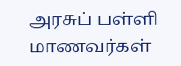அரசுப் பள்ளி மாணவர்கள்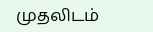முதலிடம்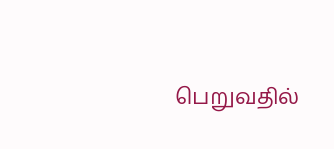பெறுவதில்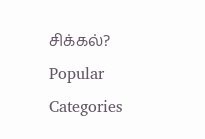சிக்கல்?
Popular Categories